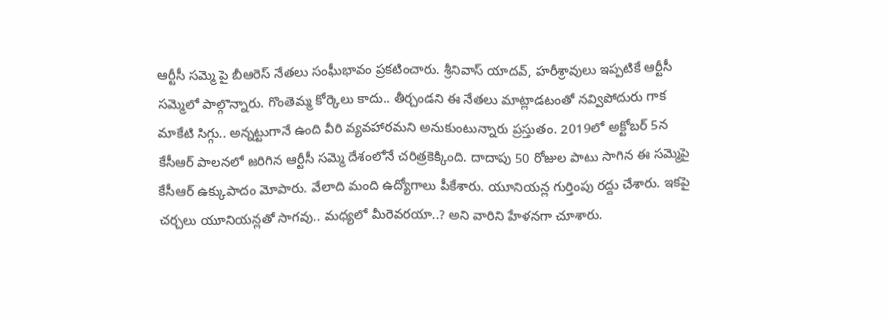ఆర్టీసీ సమ్మె పై బీఆరెస్ నేతలు సంఘీభావం ప్రకటించారు. శ్రీనివాస్ యాదవ్, హరీశ్రావులు ఇప్పటికే ఆర్టీసీ సమ్మెలో పాల్గొన్నారు. గొంతెమ్మ కోర్కెలు కాదు.. తీర్చండని ఈ నేతలు మాట్లాడటంతో నవ్విపోదురు గాక మాకేటి సిగ్గు.. అన్నట్టుగానే ఉంది వీరి వ్యవహారమని అనుకుంటున్నారు ప్రస్తుతం. 2019లో అక్టోబర్ 5న కేసీఆర్ పాలనలో జరిగిన ఆర్టీసీ సమ్మె దేశంలోనే చరిత్రకెక్కింది. దాదాపు 50 రోజుల పాటు సాగిన ఈ సమ్మెపై కేసీఆర్ ఉక్కుపాదం మోపారు. వేలాది మంది ఉద్యోగాలు పీకేశారు. యూనియన్ల గుర్తింపు రద్దు చేశారు. ఇకపై చర్చలు యూనియన్లతో సాగవు.. మధ్యలో మీరెవరయా..? అని వారిని హేళనగా చూశారు.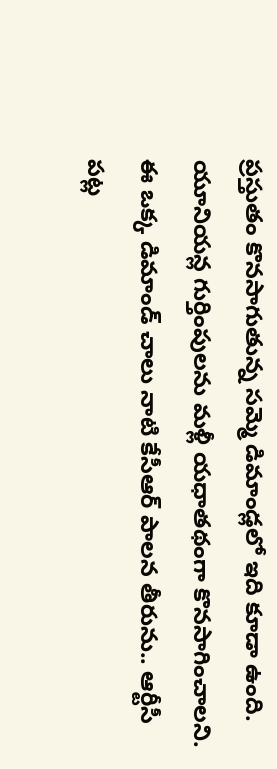ప్రస్తుతం కొనసాగుతున్న సమ్మె డిమాండ్లలో ఇది కూడా ఉంది.
యూనియన్ల గుర్తింపులను మళ్లీ యధాతథంగా కొనసాగించాలని. ఈ ఒక్క డిమాండ్ చాలు నాటి కేసీఆర్ పాలన తీరును.. ఆర్టీసీ పట్ల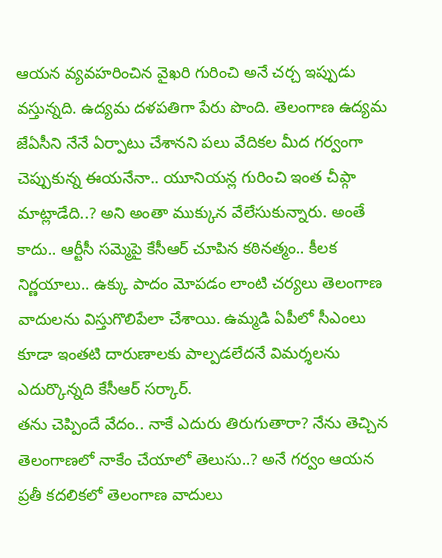ఆయన వ్యవహరించిన వైఖరి గురించి అనే చర్చ ఇప్పుడు వస్తున్నది. ఉద్యమ దళపతిగా పేరు పొంది. తెలంగాణ ఉద్యమ జేఏసీని నేనే ఏర్పాటు చేశానని పలు వేదికల మీద గర్వంగా చెప్పుకున్న ఈయనేనా.. యూనియన్ల గురించి ఇంత చీప్గా మాట్లాడేది..? అని అంతా ముక్కున వేలేసుకున్నారు. అంతే కాదు.. ఆర్టీసీ సమ్మెపై కేసీఆర్ చూపిన కఠినత్మం.. కీలక నిర్ణయాలు.. ఉక్కు పాదం మోపడం లాంటి చర్యలు తెలంగాణ వాదులను విస్తుగొలిపేలా చేశాయి. ఉమ్మడి ఏపీలో సీఎంలు కూడా ఇంతటి దారుణాలకు పాల్పడలేదనే విమర్శలను ఎదుర్కొన్నది కేసీఆర్ సర్కార్.
తను చెప్పిందే వేదం.. నాకే ఎదురు తిరుగుతారా? నేను తెచ్చిన తెలంగాణలో నాకేం చేయాలో తెలుసు..? అనే గర్వం ఆయన ప్రతీ కదలికలో తెలంగాణ వాదులు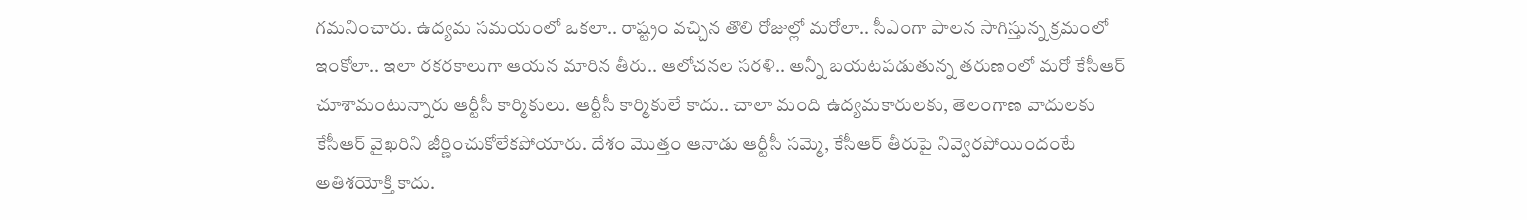గమనించారు. ఉద్యమ సమయంలో ఒకలా.. రాష్ట్రం వచ్చిన తొలి రోజుల్లో మరోలా.. సీఎంగా పాలన సాగిస్తున్న క్రమంలో ఇంకోలా.. ఇలా రకరకాలుగా ఆయన మారిన తీరు.. ఆలోచనల సరళి.. అన్నీ బయటపడుతున్న తరుణంలో మరో కేసీఆర్ చూశామంటున్నారు ఆర్టీసీ కార్మికులు. ఆర్టీసీ కార్మికులే కాదు.. చాలా మంది ఉద్యమకారులకు, తెలంగాణ వాదులకు కేసీఆర్ వైఖరిని జీర్ణించుకోలేకపోయారు. దేశం మొత్తం ఆనాడు ఆర్టీసీ సమ్మె, కేసీఆర్ తీరుపై నివ్వెరపోయిందంటే అతిశయోక్తి కాదు.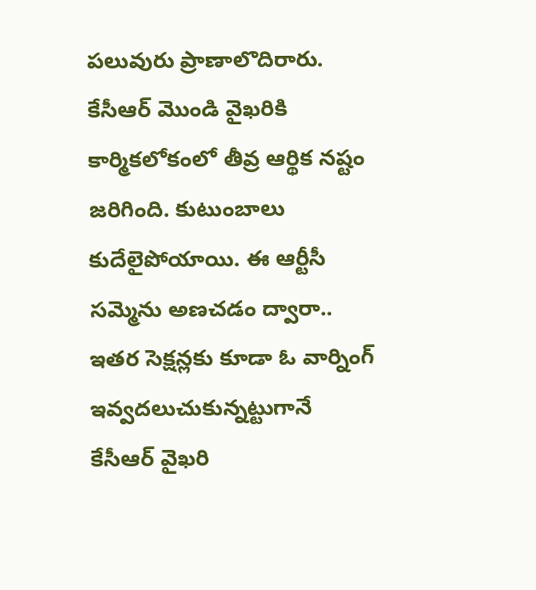పలువురు ప్రాణాలొదిరారు.
కేసీఆర్ మొండి వైఖరికి కార్మికలోకంలో తీవ్ర ఆర్థిక నష్టం జరిగింది. కుటుంబాలు కుదేలైపోయాయి. ఈ ఆర్టీసీ సమ్మెను అణచడం ద్వారా.. ఇతర సెక్షన్లకు కూడా ఓ వార్నింగ్ ఇవ్వదలుచుకున్నట్టుగానే కేసీఆర్ వైఖరి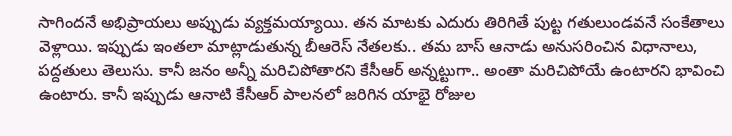సాగిందనే అభిప్రాయలు అప్పుడు వ్యక్తమయ్యాయి. తన మాటకు ఎదురు తిరిగితే పుట్ట గతులుండవనే సంకేతాలు వెళ్లాయి. ఇప్పుడు ఇంతలా మాట్లాడుతున్న బీఆరెస్ నేతలకు.. తమ బాస్ ఆనాడు అనుసరించిన విధానాలు, పద్దతులు తెలుసు. కానీ జనం అన్నీ మరిచిపోతారని కేసీఆర్ అన్నట్టుగా.. అంతా మరిచిపోయే ఉంటారని భావించి ఉంటారు. కానీ ఇప్పుడు ఆనాటి కేసీఆర్ పాలనలో జరిగిన యాభై రోజుల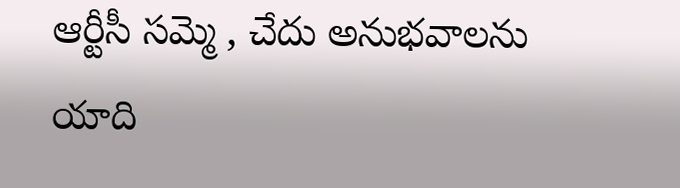ఆర్టీసీ సమ్మె , చేదు అనుభవాలను యాది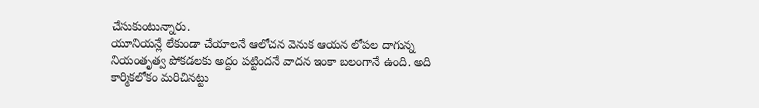చేసుకుంటున్నారు.
యూనియన్లే లేకుండా చేయాలనే ఆలోచన వెనుక ఆయన లోపల దాగున్న నియంతృత్వ పోకడలకు అద్దం పట్టిందనే వాదన ఇంకా బలంగానే ఉంది. అది కార్మికలోకం మరిచినట్టు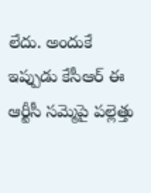లేదు. అందుకే ఇప్పుడు కేసీఆర్ ఈ ఆర్టీసీ సమ్మెపై పల్లెత్తు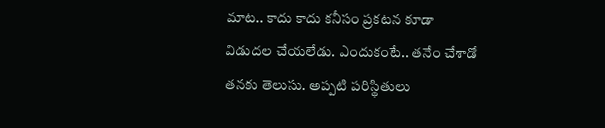మాట.. కాదు కాదు కనీసం ప్రకటన కూడా విడుదల చేయలేడు. ఎందుకంటే.. తనేం చేశాడో తనకు తెలుసు. అప్పటి పరిస్థితులు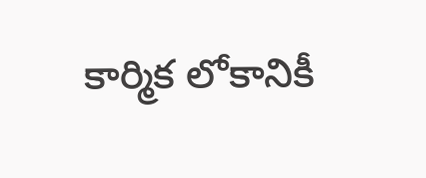కార్మిక లోకానికీ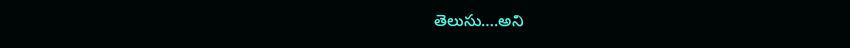తెలుసు….అని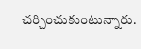చర్చించుకుంటున్నారు.